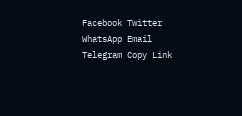Facebook Twitter WhatsApp Email Telegram Copy Link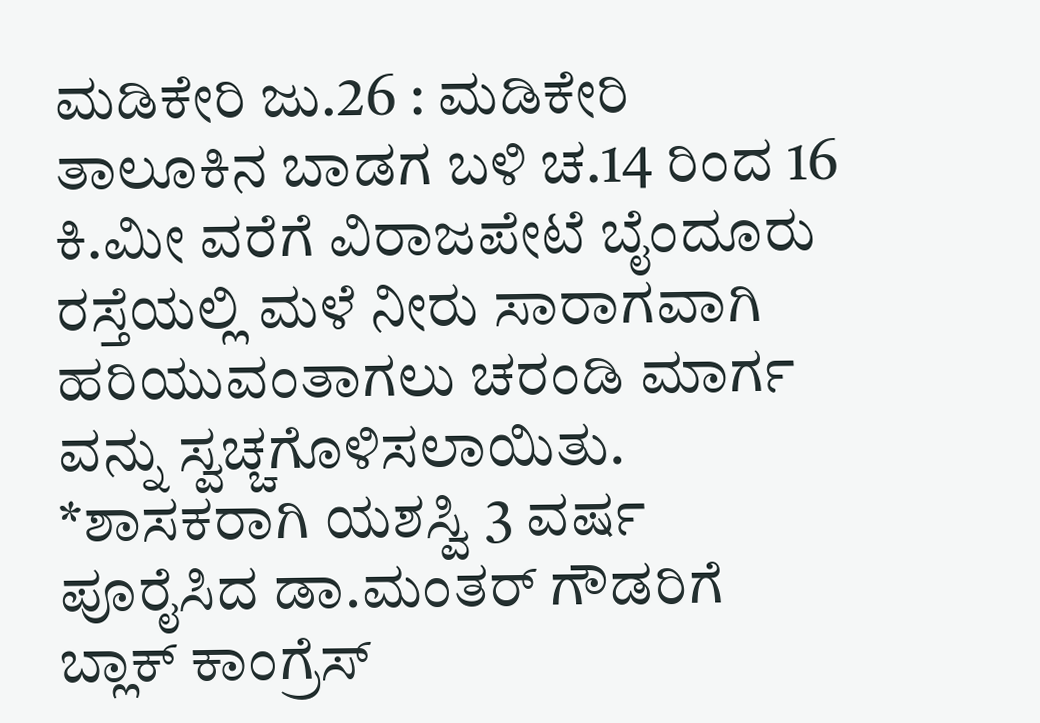ಮಡಿಕೇರಿ ಜು.26 : ಮಡಿಕೇರಿ ತಾಲೂಕಿನ ಬಾಡಗ ಬಳಿ ಚ.14 ರಿಂದ 16 ಕಿ.ಮೀ ವರೆಗೆ ವಿರಾಜಪೇಟೆ ಬೈಂದೂರು ರಸ್ತೆಯಲ್ಲಿ ಮಳೆ ನೀರು ಸಾರಾಗವಾಗಿ ಹರಿಯುವಂತಾಗಲು ಚರಂಡಿ ಮಾರ್ಗ ವನ್ನು ಸ್ವಚ್ಚಗೊಳಿಸಲಾಯಿತು.
*ಶಾಸಕರಾಗಿ ಯಶಸ್ವಿ 3 ವರ್ಷ ಪೂರೈಸಿದ ಡಾ.ಮಂತರ್ ಗೌಡರಿಗೆ ಬ್ಲಾಕ್ ಕಾಂಗ್ರೆಸ್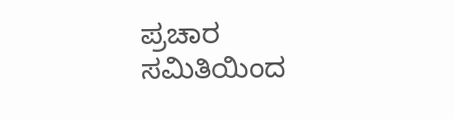ಪ್ರಚಾರ ಸಮಿತಿಯಿಂದ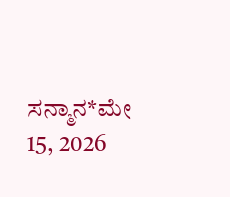ಸನ್ಮಾನ*ಮೇ 15, 2026